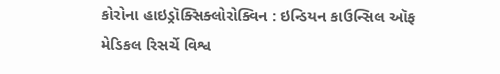કોરોના હાઇડ્રૉક્સિક્લોરોક્વિન : ઇન્ડિયન કાઉન્સિલ ઑફ મેડિકલ રિસર્ચે વિશ્વ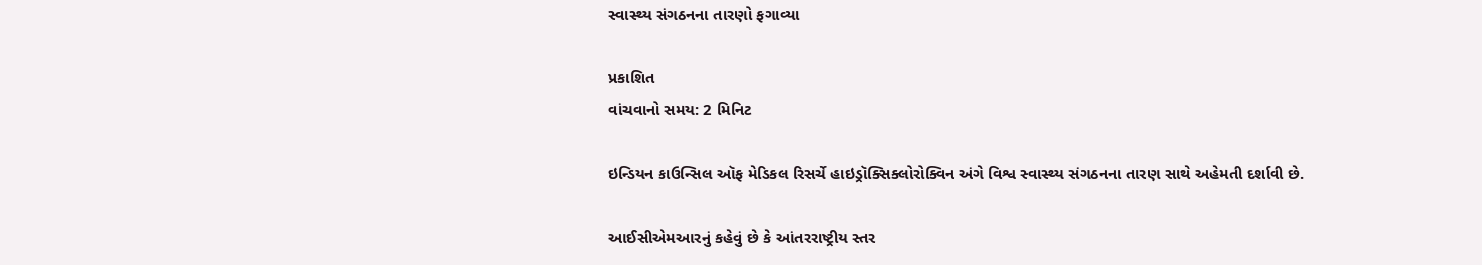સ્વાસ્થ્ય સંગઠનના તારણો ફગાવ્યા

પ્રકાશિત
વાંચવાનો સમય: 2 મિનિટ

ઇન્ડિયન કાઉન્સિલ ઑફ મેડિકલ રિસર્ચે હાઇડ્રૉક્સિક્લોરોક્વિન અંગે વિશ્વ સ્વાસ્થ્ય સંગઠનના તારણ સાથે અહેમતી દર્શાવી છે.

આઈસીએમઆરનું કહેવું છે કે આંતરરાષ્ટ્રીય સ્તર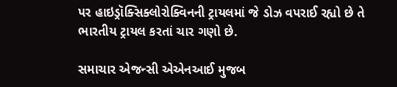પર હાઇડ્રૉક્સિક્લોરોક્વિનની ટ્રાયલમાં જે ડોઝ વપરાઈ રહ્યો છે તે ભારતીય ટ્રાયલ કરતાં ચાર ગણો છે.

સમાચાર એજન્સી એએનઆઈ મુજબ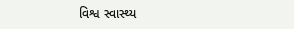વિશ્વ સ્વાસ્થ્ય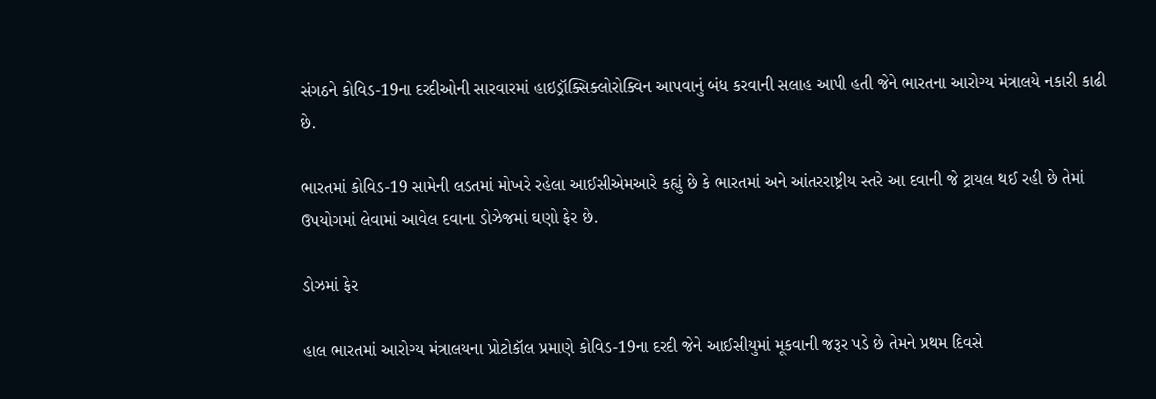સંગઠને કોવિડ-19ના દરદીઓની સારવારમાં હાઇડ્રૉક્સિક્લોરોક્વિન આપવાનું બંધ કરવાની સલાહ આપી હતી જેને ભારતના આરોગ્ય મંત્રાલયે નકારી કાઢી છે.

ભારતમાં કોવિડ-19 સામેની લડતમાં મોખરે રહેલા આઈસીએમઆરે કહ્યું છે કે ભારતમાં અને આંતરરાષ્ટ્રીય સ્તરે આ દવાની જે ટ્રાયલ થઈ રહી છે તેમાં ઉપયોગમાં લેવામાં આવેલ દવાના ડોઝેજમાં ઘણો ફેર છે.

ડોઝમાં ફેર

હાલ ભારતમાં આરોગ્ય મંત્રાલયના પ્રોટોકૉલ પ્રમાણે કોવિડ-19ના દરદી જેને આઈસીયુમાં મૂકવાની જરૂર પડે છે તેમને પ્રથમ દિવસે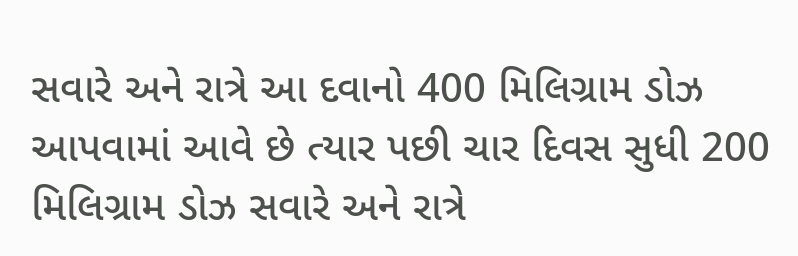સવારે અને રાત્રે આ દવાનો 400 મિલિગ્રામ ડોઝ આપવામાં આવે છે ત્યાર પછી ચાર દિવસ સુધી 200 મિલિગ્રામ ડોઝ સવારે અને રાત્રે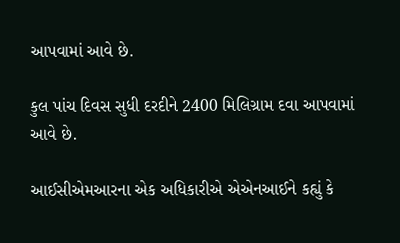આપવામાં આવે છે.

કુલ પાંચ દિવસ સુધી દરદીને 2400 મિલિગ્રામ દવા આપવામાં આવે છે.

આઈસીએમઆરના એક અધિકારીએ એએનઆઈને કહ્યું કે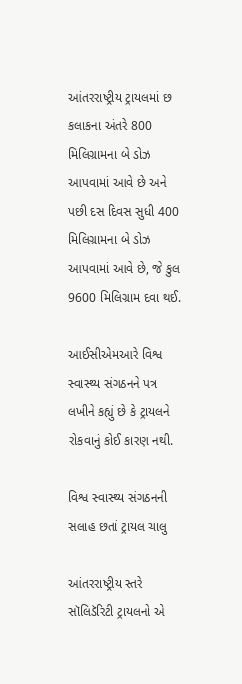આંતરરાષ્ટ્રીય ટ્રાયલમાં છ કલાકના અંતરે 800 મિલિગ્રામના બે ડોઝ આપવામાં આવે છે અને પછી દસ દિવસ સુધી 400 મિલિગ્રામના બે ડોઝ આપવામાં આવે છે, જે કુલ 9600 મિલિગ્રામ દવા થઈ.

આઈસીએમઆરે વિશ્વ સ્વાસ્થ્ય સંગઠનને પત્ર લખીને કહ્યું છે કે ટ્રાયલને રોકવાનું કોઈ કારણ નથી.

વિશ્વ સ્વાસ્થ્ય સંગઠનની સલાહ છતાં ટ્રાયલ ચાલુ

આંતરરાષ્ટ્રીય સ્તરે સૉલિડૅરિટી ટ્રાયલનો એ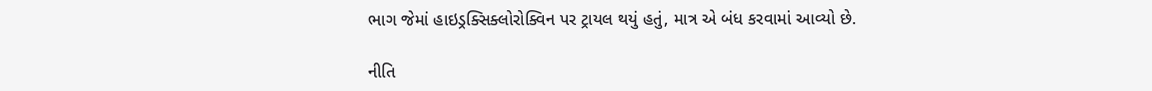ભાગ જેમાં હાઇડ્રક્સિક્લોરોક્વિન પર ટ્રાયલ થયું હતું, માત્ર એ બંધ કરવામાં આવ્યો છે.

નીતિ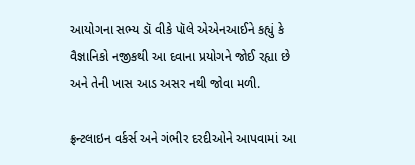આયોગના સભ્ય ડૉ વીકે પૉલે એએનઆઈને કહ્યું કે વૈજ્ઞાનિકો નજીકથી આ દવાના પ્રયોગને જોઈ રહ્યા છે અને તેની ખાસ આડ અસર નથી જોવા મળી.

ફ્રન્ટલાઇન વર્કર્સ અને ગંભીર દરદીઓને આપવામાં આ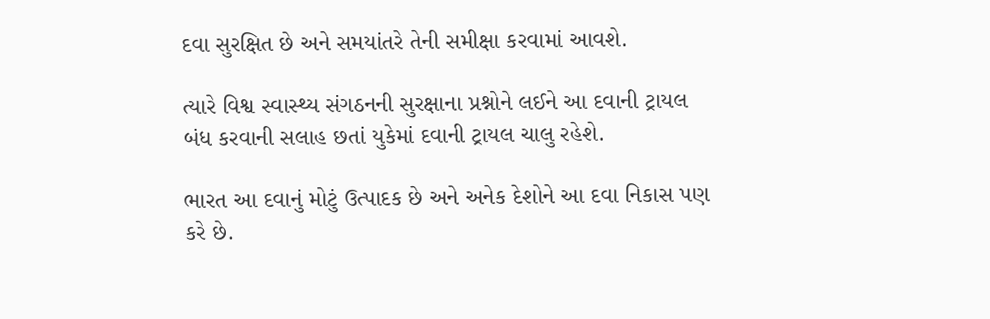દવા સુરક્ષિત છે અને સમયાંતરે તેની સમીક્ષા કરવામાં આવશે.

ત્યારે વિશ્વ સ્વાસ્થ્ય સંગઠનની સુરક્ષાના પ્રશ્નોને લઈને આ દવાની ટ્રાયલ બંધ કરવાની સલાહ છતાં યુકેમાં દવાની ટ્રાયલ ચાલુ રહેશે.

ભારત આ દવાનું મોટું ઉત્પાદક છે અને અનેક દેશોને આ દવા નિકાસ પણ કરે છે.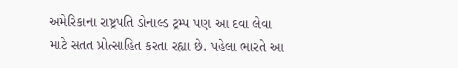અમેરિકાના રાષ્ટ્રપતિ ડોનાલ્ડ ટ્રમ્પ પણ આ દવા લેવા માટે સતત પ્રોત્સાહિત કરતા રહ્યા છે. પહેલા ભારતે આ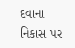દવાના નિકાસ પર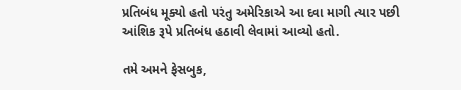પ્રતિબંધ મૂક્યો હતો પરંતુ અમેરિકાએ આ દવા માગી ત્યાર પછી આંશિક રૂપે પ્રતિબંધ હઠાવી લેવામાં આવ્યો હતો.

તમે અમને ફેસબુક,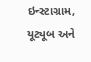ઇન્સ્ટાગ્રામ, યૂટ્યૂબ અને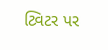ટ્વિટર પર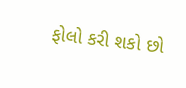ફોલો કરી શકો છો